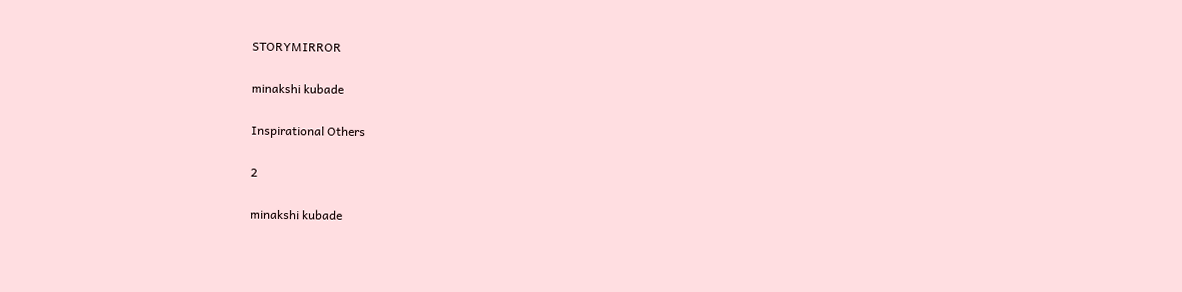STORYMIRROR

minakshi kubade

Inspirational Others

2

minakshi kubade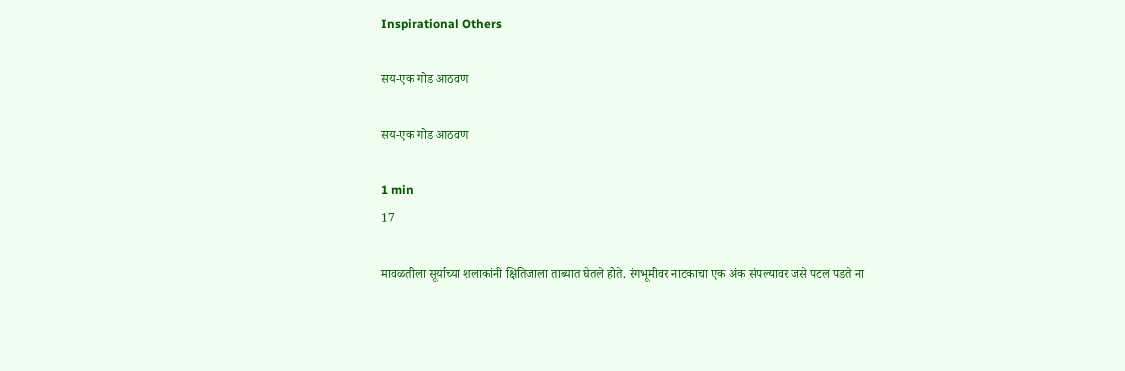Inspirational Others

सय-एक गोड आठवण

सय-एक गोड आठवण

1 min
17

मावळतीला सूर्याच्या शलाकांनी क्षितिजाला ताब्यात घेतले होते. रंगभूमीवर नाटकाचा एक अंक संपल्यावर जसे पटल पडते ना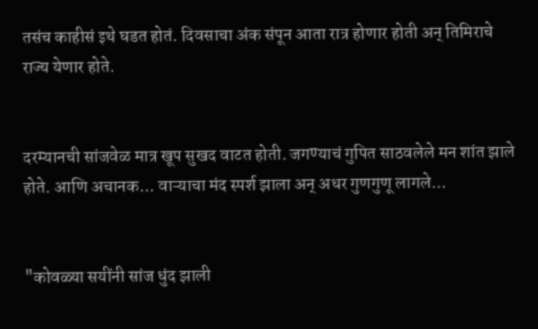तसंच काहीसं इथे घडत होतं. दिवसाचा अंक संपून आता रात्र होणार होती अन् तिमिराचे राज्य येणार होते.


दरम्यानची सांजवेळ मात्र खूप सुखद वाटत होती. जगण्याचं गुपित साठवलेले मन शांत झाले होते. आणि अचानक... वाऱ्याचा मंद स्पर्श झाला अन् अधर गुणगुणू लागले...


"कोवळ्या सयींनी सांज धुंद झाली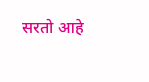सरतो आहे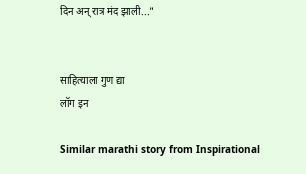दिन अन् रात्र मंद झाली..."


साहित्याला गुण द्या
लॉग इन

Similar marathi story from Inspirational